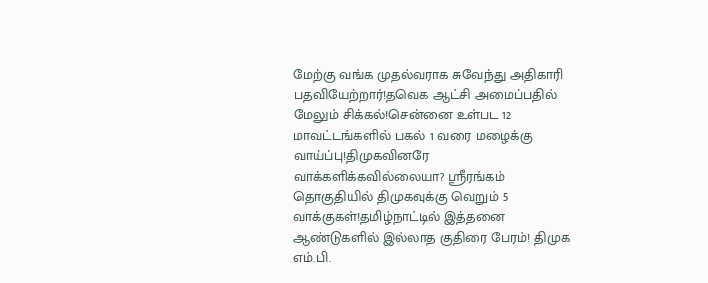மேற்கு வங்க முதல்வராக சுவேந்து அதிகாரி பதவியேற்றார்!தவெக ஆட்சி அமைப்பதில் மேலும் சிக்கல்!சென்னை உள்பட 12 மாவட்டங்களில் பகல் 1 வரை மழைக்கு வாய்ப்பு!திமுகவினரே வாக்களிக்கவில்லையா? ஸ்ரீரங்கம் தொகுதியில் திமுகவுக்கு வெறும் 5 வாக்குகள்!தமிழ்நாட்டில் இத்தனை ஆண்டுகளில் இல்லாத குதிரை பேரம்! திமுக எம்.பி.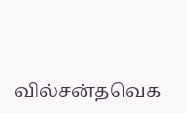வில்சன்தவெக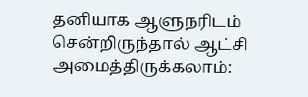தனியாக ஆளுநரிடம் சென்றிருந்தால் ஆட்சி அமைத்திருக்கலாம்: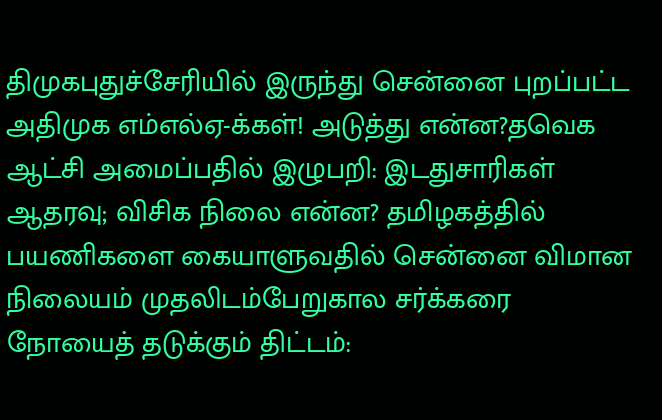திமுகபுதுச்சேரியில் இருந்து சென்னை புறப்பட்ட அதிமுக எம்எல்ஏ-க்கள்! அடுத்து என்ன?தவெக ஆட்சி அமைப்பதில் இழுபறி: இடதுசாரிகள் ஆதரவு; விசிக நிலை என்ன? தமிழகத்தில் பயணிகளை கையாளுவதில் சென்னை விமான நிலையம் முதலிடம்பேறுகால சர்க்கரை நோயைத் தடுக்கும் திட்டம்: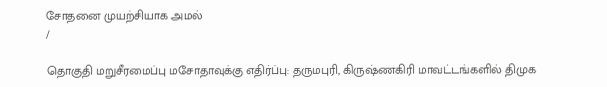சோதனை முயற்சியாக அமல்
/

தொகுதி மறுசீரமைப்பு மசோதாவுக்கு எதிர்ப்பு: தருமபுரி, கிருஷ்ணகிரி மாவட்டங்களில் திமுக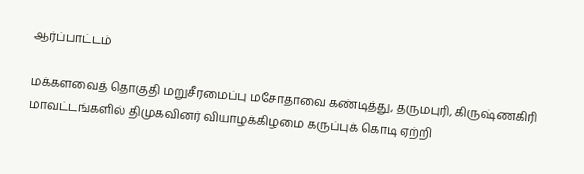ஆர்ப்பாட்டம்

மக்களவைத் தொகுதி மறுசீரமைப்பு மசோதாவை கண்டித்து, தருமபுரி, கிருஷ்ணகிரி மாவட்டங்களில் திமுகவினர் வியாழக்கிழமை கருப்புக் கொடி ஏற்றி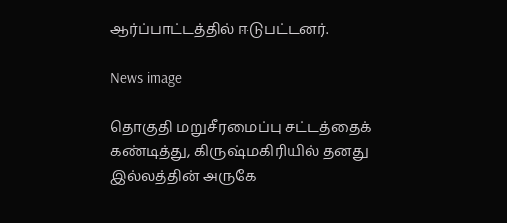ஆர்ப்பாட்டத்தில் ஈடுபட்டனர்.

News image

தொகுதி மறுசீரமைப்பு சட்டத்தைக் கண்டித்து, கிருஷ்மகிரியில் தனது இல்லத்தின் அருகே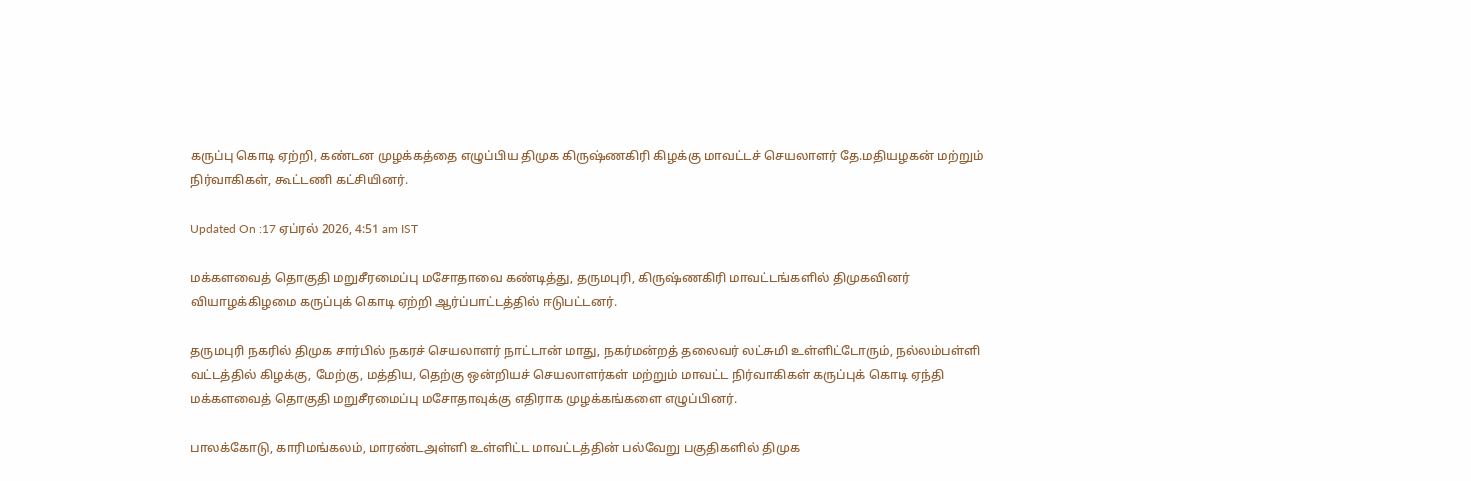கருப்பு கொடி ஏற்றி, கண்டன முழக்கத்தை எழுப்பிய திமுக கிருஷ்ணகிரி கிழக்கு மாவட்டச் செயலாளர் தே.மதியழகன் மற்றும் நிர்வாகிகள், கூட்டணி கட்சியினர்.

Updated On :17 ஏப்ரல் 2026, 4:51 am IST

மக்களவைத் தொகுதி மறுசீரமைப்பு மசோதாவை கண்டித்து, தருமபுரி, கிருஷ்ணகிரி மாவட்டங்களில் திமுகவினர் வியாழக்கிழமை கருப்புக் கொடி ஏற்றி ஆர்ப்பாட்டத்தில் ஈடுபட்டனர்.

தருமபுரி நகரில் திமுக சார்பில் நகரச் செயலாளர் நாட்டான் மாது, நகர்மன்றத் தலைவர் லட்சுமி உள்ளிட்டோரும், நல்லம்பள்ளி வட்டத்தில் கிழக்கு, மேற்கு, மத்திய, தெற்கு ஒன்றியச் செயலாளர்கள் மற்றும் மாவட்ட நிர்வாகிகள் கருப்புக் கொடி ஏந்தி மக்களவைத் தொகுதி மறுசீரமைப்பு மசோதாவுக்கு எதிராக முழக்கங்களை எழுப்பினர்.

பாலக்கோடு, காரிமங்கலம், மாரண்டஅள்ளி உள்ளிட்ட மாவட்டத்தின் பல்வேறு பகுதிகளில் திமுக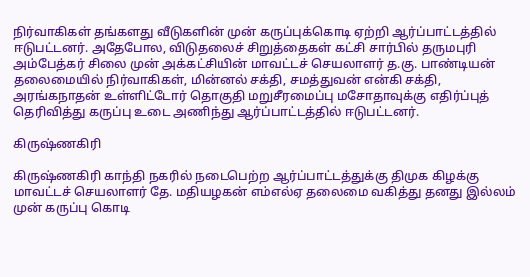நிர்வாகிகள் தங்களது வீடுகளின் முன் கருப்புக்கொடி ஏற்றி ஆர்ப்பாட்டத்தில் ஈடுபட்டனர். அதேபோல, விடுதலைச் சிறுத்தைகள் கட்சி சார்பில் தருமபுரி அம்பேத்கர் சிலை முன் அக்கட்சியின் மாவட்டச் செயலாளர் த.கு. பாண்டியன் தலைமையில் நிர்வாகிகள், மின்னல் சக்தி, சமத்துவன் என்கி சக்தி, அரங்கநாதன் உள்ளிட்டோர் தொகுதி மறுசீரமைப்பு மசோதாவுக்கு எதிர்ப்புத் தெரிவித்து கருப்பு உடை அணிந்து ஆர்ப்பாட்டத்தில் ஈடுபட்டனர்.

கிருஷ்ணகிரி

கிருஷ்ணகிரி காந்தி நகரில் நடைபெற்ற ஆர்ப்பாட்டத்துக்கு திமுக கிழக்கு மாவட்டச் செயலாளர் தே. மதியழகன் எம்எல்ஏ தலைமை வகித்து தனது இல்லம் முன் கருப்பு கொடி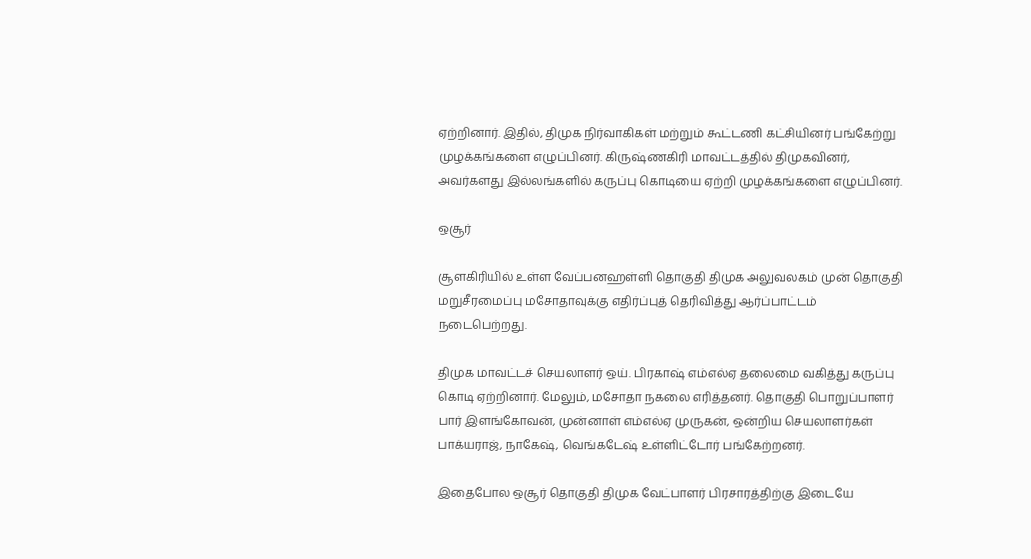ஏற்றினார். இதில், திமுக நிர்வாகிகள் மற்றும் கூட்டணி கட்சியினர் பங்கேற்று முழக்கங்களை எழுப்பினர். கிருஷ்ணகிரி மாவட்டத்தில் திமுகவினர், அவர்களது இல்லங்களில் கருப்பு கொடியை ஏற்றி முழக்கங்களை எழுப்பினர்.

ஒசூர்

சூளகிரியில் உள்ள வேப்பனஹள்ளி தொகுதி திமுக அலுவலகம் முன் தொகுதி மறுசீரமைப்பு மசோதாவுக்கு எதிர்ப்புத் தெரிவித்து ஆர்ப்பாட்டம் நடைபெற்றது.

திமுக மாவட்டச் செயலாளர் ஒய். பிரகாஷ் எம்எல்ஏ தலைமை வகித்து கருப்பு கொடி ஏற்றினார். மேலும், மசோதா நகலை எரித்தனர். தொகுதி பொறுப்பாளர் பார் இளங்கோவன், முன்னாள் எம்எல்ஏ முருகன், ஒன்றிய செயலாளர்கள் பாக்யராஜ், நாகேஷ், வெங்கடேஷ் உள்ளிட்டோர் பங்கேற்றனர்.

இதைபோல ஒசூர் தொகுதி திமுக வேட்பாளர் பிரசாரத்திற்கு இடையே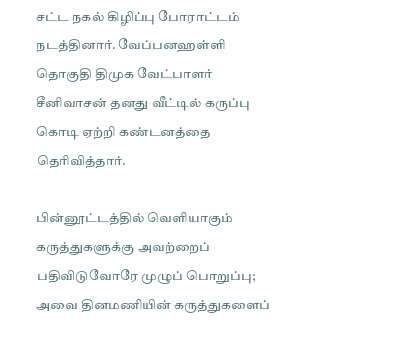சட்ட நகல் கிழிப்பு போராட்டம் நடத்தினார். வேப்பனஹள்ளி தொகுதி திமுக வேட்பாளர் சீனிவாசன் தனது வீட்டில் கருப்பு கொடி ஏற்றி கண்டனத்தை தெரிவித்தார்.

பின்னூட்டத்தில் வெளியாகும் கருத்துகளுக்கு அவற்றைப் பதிவிடுவோரே முழுப் பொறுப்பு; அவை தினமணியின் கருத்துகளைப்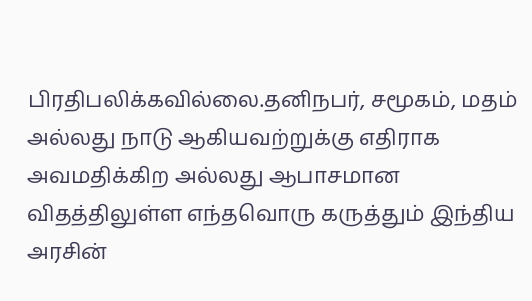பிரதிபலிக்கவில்லை.தனிநபர், சமூகம், மதம் அல்லது நாடு ஆகியவற்றுக்கு எதிராக அவமதிக்கிற அல்லது ஆபாசமான விதத்திலுள்ள எந்தவொரு கருத்தும் இந்திய அரசின்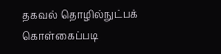தகவல் தொழில்நுட்பக் கொள்கைப்படி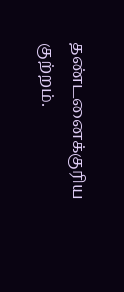தண்டனைக்குரிய குற்றம்.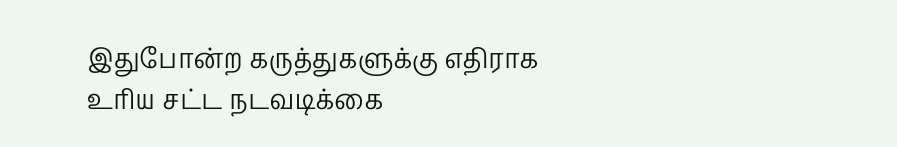இதுபோன்ற கருத்துகளுக்கு எதிராக உரிய சட்ட நடவடிக்கை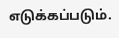எடுக்கப்படும்.